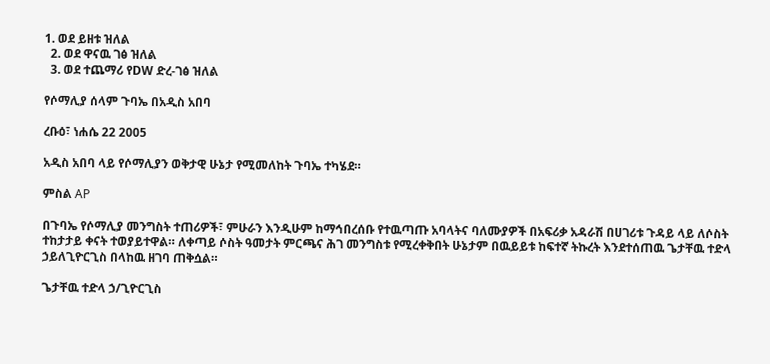1. ወደ ይዘቱ ዝለል
  2. ወደ ዋናዉ ገፅ ዝለል
  3. ወደ ተጨማሪ የDW ድረ-ገፅ ዝለል

የሶማሊያ ሰላም ጉባኤ በአዲስ አበባ

ረቡዕ፣ ነሐሴ 22 2005

አዲስ አበባ ላይ የሶማሊያን ወቅታዊ ሁኔታ የሚመለከት ጉባኤ ተካሄደ።

ምስል AP

በጉባኤ የሶማሊያ መንግስት ተጠሪዎች፣ ምሁራን እንዲሁም ከማኅበረሰቡ የተዉጣጡ አባላትና ባለሙያዎች በአፍሪቃ አዳራሽ በሀገሪቱ ጉዳይ ላይ ለሶስት ተከታታይ ቀናት ተወያይተዋል። ለቀጣይ ሶስት ዓመታት ምርጫና ሕገ መንግስቱ የሚረቀቅበት ሁኔታም በዉይይቱ ከፍተኛ ትኩረት እንደተሰጠዉ ጌታቸዉ ተድላ ኃይለጊዮርጊስ በላከዉ ዘገባ ጠቅሷል።

ጌታቸዉ ተድላ ኃ/ጊዮርጊስ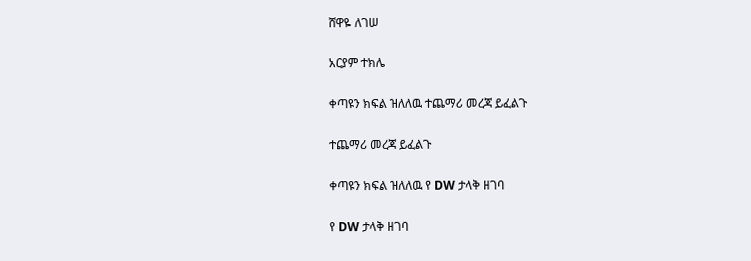ሸዋዬ ለገሠ

አርያም ተክሌ

ቀጣዩን ክፍል ዝለለዉ ተጨማሪ መረጃ ይፈልጉ

ተጨማሪ መረጃ ይፈልጉ

ቀጣዩን ክፍል ዝለለዉ የ DW ታላቅ ዘገባ

የ DW ታላቅ ዘገባ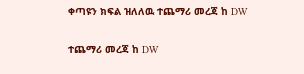ቀጣዩን ክፍል ዝለለዉ ተጨማሪ መረጃ ከ DW

ተጨማሪ መረጃ ከ DW